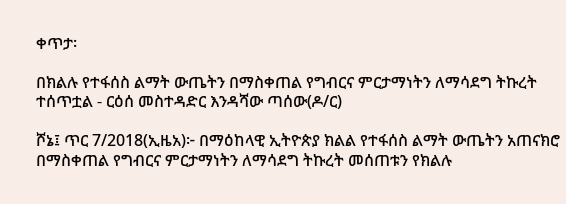ቀጥታ፡

በክልሉ የተፋሰስ ልማት ውጤትን በማስቀጠል የግብርና ምርታማነትን ለማሳደግ ትኩረት ተሰጥቷል - ርዕሰ መስተዳድር እንዳሻው ጣሰው(ዶ/ር)

ሾኔ፤ ጥር 7/2018(ኢዜአ)፦ በማዕከላዊ ኢትዮጵያ ክልል የተፋሰስ ልማት ውጤትን አጠናክሮ በማስቀጠል የግብርና ምርታማነትን ለማሳደግ ትኩረት መሰጠቱን የክልሉ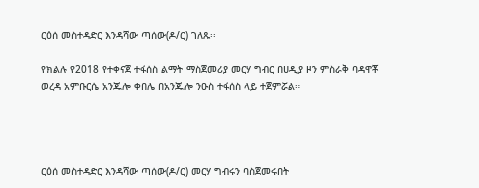ርዕሰ መስተዳድር እንዳሻው ጣሰው(ዶ/ር) ገለጹ፡፡

የክልሉ የ2018 የተቀናጀ ተፋሰስ ልማት ማስጀመሪያ መርሃ ግብር በሀዲያ ዞን ምስራቅ ባዳዋቾ ወረዳ አምቡርሴ አንጁሎ ቀበሌ በአንጁሎ ንዑስ ተፋሰስ ላይ ተጀምሯል።




ርዕሰ መስተዳድር እንዳሻው ጣሰው(ዶ/ር) መርሃ ግብሩን ባስጀመሩበት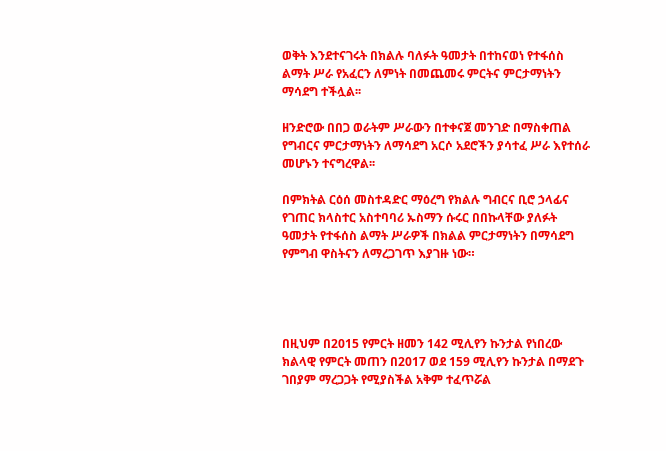ወቅት እንደተናገሩት በክልሉ ባለፉት ዓመታት በተከናወነ የተፋሰስ ልማት ሥራ የአፈርን ለምነት በመጨመሩ ምርትና ምርታማነትን ማሳደግ ተችሏል፡፡

ዘንድሮው በበጋ ወራትም ሥራውን በተቀናጀ መንገድ በማስቀጠል የግብርና ምርታማነትን ለማሳደግ አርሶ አደሮችን ያሳተፈ ሥራ እየተሰራ መሆኑን ተናግረዋል፡፡

በምክትል ርዕሰ መስተዳድር ማዕረግ የክልሉ ግብርና ቢሮ ኃላፊና የገጠር ክላስተር አስተባባሪ ኡስማን ሱሩር በበኩላቸው ያለፉት ዓመታት የተፋሰስ ልማት ሥራዎች በክልል ምርታማነትን በማሳደግ የምግብ ዋስትናን ለማረጋገጥ እያገዙ ነው።




በዚህም በ2015 የምርት ዘመን 142 ሚሊየን ኩንታል የነበረው ክልላዊ የምርት መጠን በ2017 ወደ 159 ሚሊየን ኩንታል በማደጉ ገበያም ማረጋጋት የሚያስችል አቅም ተፈጥሯል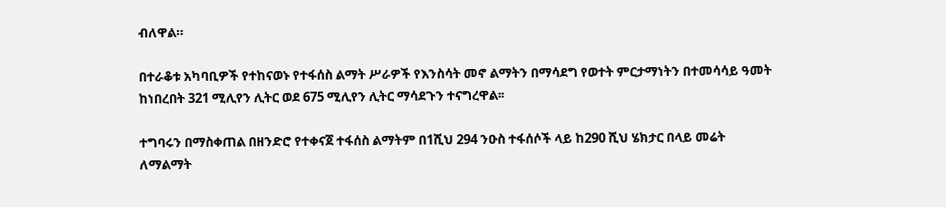ብለዋል።

በተራቆቱ አካባቢዎች የተከናወኑ የተፋሰስ ልማት ሥራዎች የእንስሳት መኖ ልማትን በማሳደግ የወተት ምርታማነትን በተመሳሳይ ዓመት ከነበረበት 321 ሚሊየን ሊትር ወደ 675 ሚሊየን ሊትር ማሳደጉን ተናግረዋል፡፡

ተግባሩን በማስቀጠል በዘንድሮ የተቀናጀ ተፋሰስ ልማትም በ1ሺህ 294 ንዑስ ተፋሰሶች ላይ ከ290 ሺህ ሄክታር በላይ መሬት ለማልማት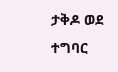ታቅዶ ወደ ተግባር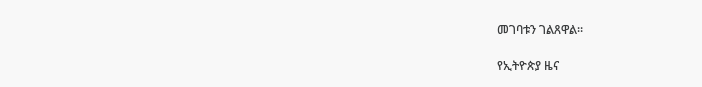መገባቱን ገልጸዋል።

የኢትዮጵያ ዜና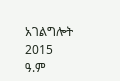አገልግሎት
2015
ዓ.ም